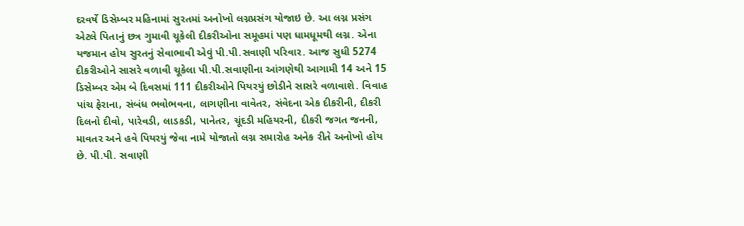દરવર્ષે ડિસેમ્બર મહિનામાં સુરતમાં અનોખો લગ્નપ્રસંગ યોજાઇ છે. આ લગ્ન પ્રસંગ એટલે પિતાનું છત્ર ગુમાવી ચૂકેલી દીકરીઓના સમૂહમાં પણ ધામધૂમથી લગ્ન. એના યજમાન હોય સુરતનું સેવાભાવી એવું પી.પી.સવાણી પરિવાર. આજ સુધી 5274 દીકરીઓને સાસરે વળાવી ચૂકેલા પી.પી.સવાણીના આંગણેથી આગામી 14 અને 15 ડિસેમ્બર એમ બે દિવસમાં 111 દીકરીઓને પિયરયું છોડીને સાસરે વળાવાશે. વિવાહ પાંચ ફેરાના, સંબંધ ભવોભવના, લાગણીના વાવેતર, સંવેદના એક દીકરીની, દીકરી દિલનો દીવો, પારેવડી, લાડકડી, પાનેતર, ચૂંદડી મહિયરની, દીકરી જગત જનની, માવતર અને હવે પિયરયું જેવા નામે યોજાતો લગ્ન સમારોહ અનેક રીતે અનોખો હોય છે. પી.પી. સવાણી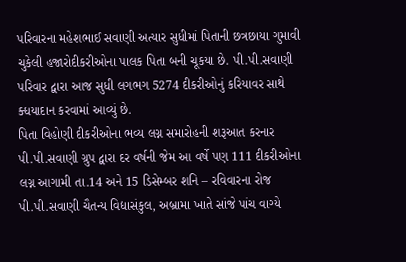પરિવારના મહેશભાઈ સવાણી અત્યાર સુધીમાં પિતાની છત્રછાયા ગુમાવી ચુકેલી હજારોદીકરીઓના પાલક પિતા બની ચૂકયા છે. પી.પી.સવાણી પરિવાર દ્વારા આજ સુધી લગભગ 5274 દીકરીઓનું કરિયાવર સાથે ક્ધયાદાન કરવામાં આવ્યું છે.
પિતા વિહોણી દીકરીઓના ભવ્ય લગ્ન સમારોહની શરૂઆત કરનાર પી.પી.સવાણી ગ્રુપ દ્વારા દર વર્ષની જેમ આ વર્ષે પણ 111 દીકરીઓના લગ્ન આગામી તા.14 અને 15 ડિસેમ્બર શનિ – રવિવારના રોજ પી.પી.સવાણી ચૈતન્ય વિદ્યાસંકુલ, અબ્રામા ખાતે સાંજે પાંચ વાગ્યે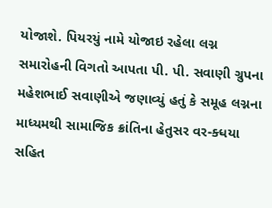યોજાશે. પિયરયું નામે યોજાઇ રહેલા લગ્ન સમારોહની વિગતો આપતા પી. પી. સવાણી ગ્રુપના મહેશભાઈ સવાણીએ જણાવ્યું હતું કે સમૂહ લગ્નના માધ્યમથી સામાજિક ક્રાંતિના હેતુસર વર-ક્ધયા સહિત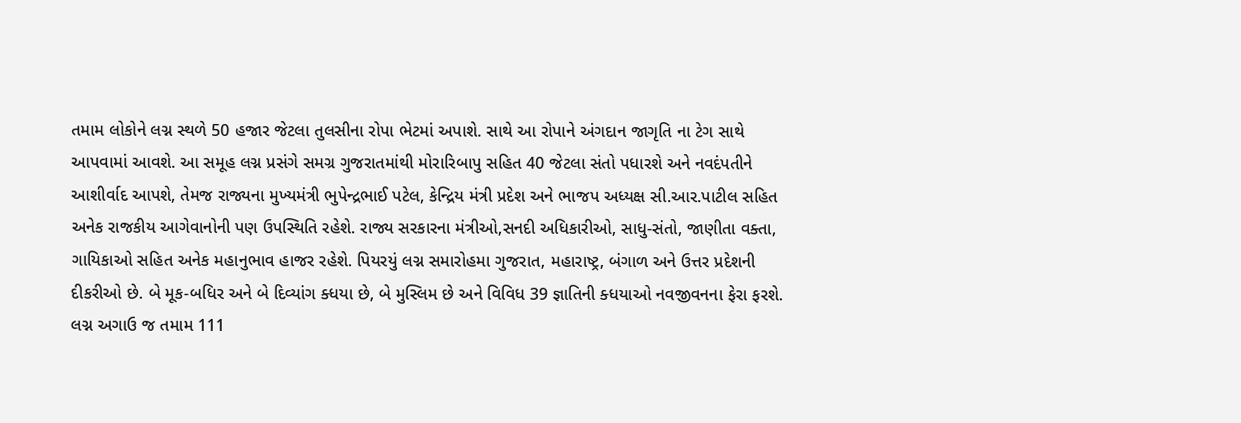તમામ લોકોને લગ્ન સ્થળે 50 હજાર જેટલા તુલસીના રોપા ભેટમાં અપાશે. સાથે આ રોપાને અંગદાન જાગૃતિ ના ટેગ સાથે આપવામાં આવશે. આ સમૂહ લગ્ન પ્રસંગે સમગ્ર ગુજરાતમાંથી મોરારિબાપુ સહિત 40 જેટલા સંતો પધારશે અને નવદંપતીને આશીર્વાદ આપશે, તેમજ રાજ્યના મુખ્યમંત્રી ભુપેન્દ્રભાઈ પટેલ, કેન્દ્રિય મંત્રી પ્રદેશ અને ભાજપ અધ્યક્ષ સી.આર.પાટીલ સહિત અનેક રાજકીય આગેવાનોની પણ ઉપસ્થિતિ રહેશે. રાજ્ય સરકારના મંત્રીઓ,સનદી અધિકારીઓ, સાધુ-સંતો, જાણીતા વક્તા, ગાયિકાઓ સહિત અનેક મહાનુભાવ હાજર રહેશે. પિયરયું લગ્ન સમારોહમા ગુજરાત, મહારાષ્ટ્ર, બંગાળ અને ઉત્તર પ્રદેશની દીકરીઓ છે. બે મૂક-બધિર અને બે દિવ્યાંગ ક્ધયા છે, બે મુસ્લિમ છે અને વિવિધ 39 જ્ઞાતિની ક્ધયાઓ નવજીવનના ફેરા ફરશે. લગ્ન અગાઉ જ તમામ 111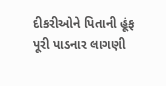દીકરીઓને પિતાની હૂંફ પૂરી પાડનાર લાગણી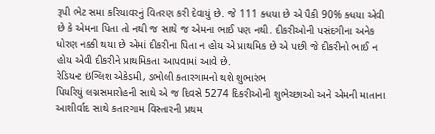રૂપી ભેટ સમા કરિયાવરનું વિતરણ કરી દેવાયું છે. જે 111 ક્ધયા છે એ પૈકી 90% ક્ધયા એવી છે કે એમના પિતા તો નથી જ સાથે જ એમના ભાઈ પણ નથી. દીકરીઓની પસંદગીના અનેક ધોરણ નક્કી થયા છે એમાં દીકરીના પિતા ન હોય એ પ્રાથમિક છે એ પછી જે દીકરીનો ભાઈ ન હોય એવી દીકરીને પ્રાથમિકતા આપવામાં આવે છે.
રેડિયન્ટ ઇંગ્લિશ એકેડમી, ડભોલી કતારગામનો થશે શુભારંભ
પિયરિયું લગ્નસમારોહની સાથે એ જ દિવસે 5274 દિકરીઓની શુભેચ્છાઓ અને એમની માતાના આશીર્વાદ સાથે કતારગામ વિસ્તારની પ્રથમ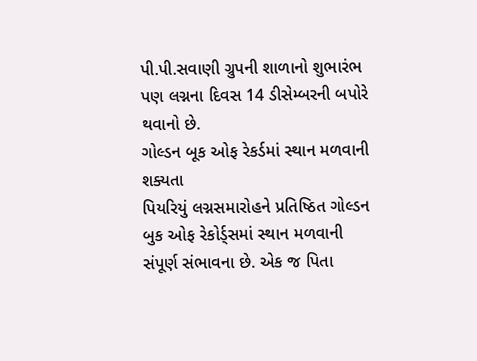પી.પી.સવાણી ગ્રુપની શાળાનો શુભારંભ પણ લગ્નના દિવસ 14 ડીસેમ્બરની બપોરે થવાનો છે.
ગોલ્ડન બૂક ઓફ રેકર્ડમાં સ્થાન મળવાની શક્યતા
પિયરિયું લગ્નસમારોહને પ્રતિષ્ઠિત ગોલ્ડન બુક ઓફ રેકોર્ડ્સમાં સ્થાન મળવાની સંપૂર્ણ સંભાવના છે. એક જ પિતા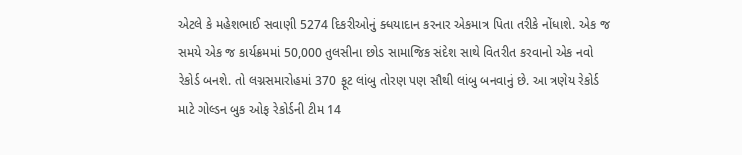એટલે કે મહેશભાઈ સવાણી 5274 દિકરીઓનું ક્ધયાદાન કરનાર એકમાત્ર પિતા તરીકે નોંધાશે. એક જ સમયે એક જ કાર્યક્રમમાં 50,000 તુલસીના છોડ સામાજિક સંદેશ સાથે વિતરીત કરવાનો એક નવો રેકોર્ડ બનશે. તો લગ્નસમારોહમાં 370 ફૂટ લાંબુ તોરણ પણ સૌથી લાંબુ બનવાનું છે. આ ત્રણેય રેકોર્ડ માટે ગોલ્ડન બુક ઓફ રેકોર્ડની ટીમ 14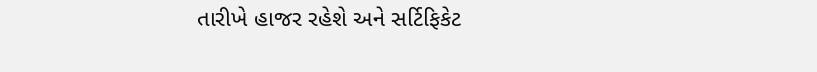તારીખે હાજર રહેશે અને સર્ટિફિકેટ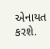એનાયત કરશે.